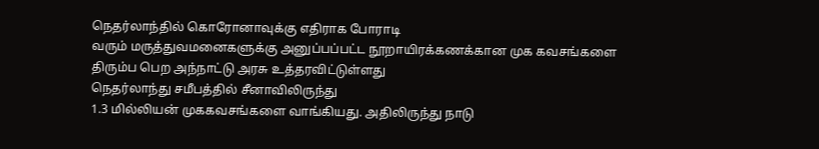நெதர்லாந்தில் கொரோனாவுக்கு எதிராக போராடி
வரும் மருத்துவமனைகளுக்கு அனுப்பப்பட்ட நூறாயிரக்கணக்கான முக கவசங்களை
திரும்ப பெற அந்நாட்டு அரசு உத்தரவிட்டுள்ளது
நெதர்லாந்து சமீபத்தில் சீனாவிலிருந்து
1.3 மில்லியன் முககவசங்களை வாங்கியது. அதிலிருந்து நாடு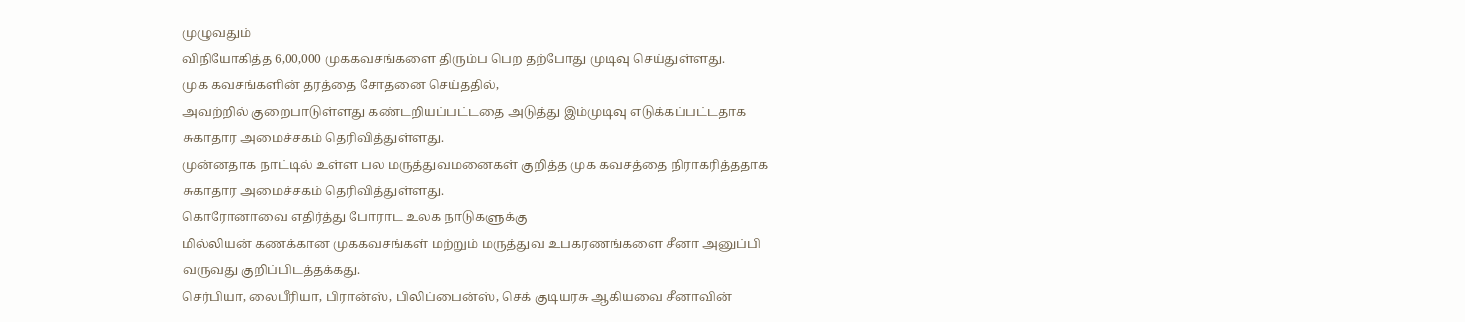முழுவதும்
விநியோகித்த 6,00,000 முககவசங்களை திரும்ப பெற தற்போது முடிவு செய்துள்ளது.
முக கவசங்களின் தரத்தை சோதனை செய்ததில்,
அவற்றில் குறைபாடுள்ளது கண்டறியப்பட்டதை அடுத்து இம்முடிவு எடுக்கப்பட்டதாக
சுகாதார அமைச்சகம் தெரிவித்துள்ளது.
முன்னதாக நாட்டில் உள்ள பல மருத்துவமனைகள் குறித்த முக கவசத்தை நிராகரித்ததாக சுகாதார அமைச்சகம் தெரிவித்துள்ளது.
கொரோனாவை எதிர்த்து போராட உலக நாடுகளுக்கு
மில்லியன் கணக்கான முககவசங்கள் மற்றும் மருத்துவ உபகரணங்களை சீனா அனுப்பி
வருவது குறிப்பிடத்தக்கது.
செர்பியா, லைபீரியா, பிரான்ஸ், பிலிப்பைன்ஸ், செக் குடியரசு ஆகியவை சீனாவின்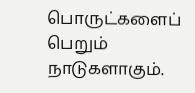பொருட்களைப் பெறும் நாடுகளாகும்.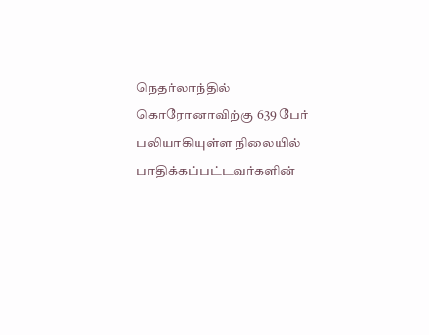நெதர்லாந்தில் கொரோனாவிற்கு 639 பேர் பலியாகியுள்ள நிலையில் பாதிக்கப்பட்டவர்களின்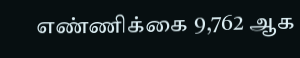எண்ணிக்கை 9,762 ஆக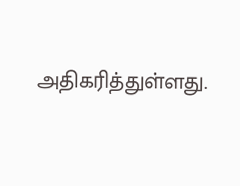அதிகரித்துள்ளது.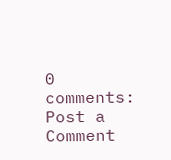0 comments:
Post a Comment